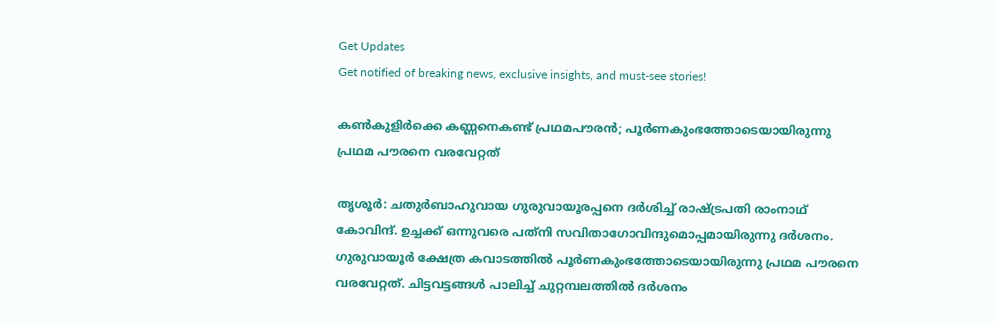Get Updates
Get notified of breaking news, exclusive insights, and must-see stories!

കണ്‍കുളിര്‍ക്കെ കണ്ണനെകണ്ട് പ്രഥമപൗരന്‍; പൂര്‍ണകുംഭത്തോടെയായിരുന്നു പ്രഥമ പൗരനെ വരവേറ്റത്

തൃശൂര്‍: ചതുര്‍ബാഹുവായ ഗുരുവായൂരപ്പനെ ദര്‍ശിച്ച് രാഷ്ട്രപതി രാംനാഥ് കോവിന്ദ്. ഉച്ചക്ക് ഒന്നുവരെ പത്‌നി സവിതാഗോവിന്ദുമൊപ്പമായിരുന്നു ദര്‍ശനം. ഗുരുവായൂര്‍ ക്ഷേത്ര കവാടത്തില്‍ പൂര്‍ണകുംഭത്തോടെയായിരുന്നു പ്രഥമ പൗരനെ വരവേറ്റത്. ചിട്ടവട്ടങ്ങള്‍ പാലിച്ച് ചുറ്റമ്പലത്തില്‍ ദര്‍ശനം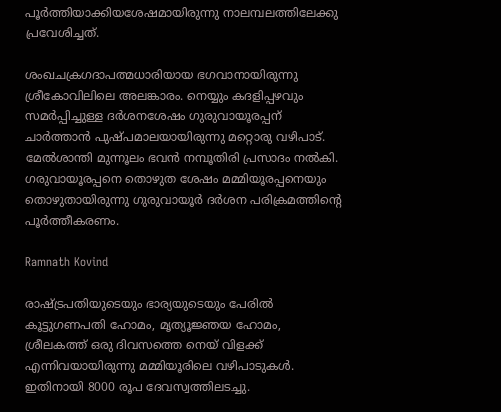പൂര്‍ത്തിയാക്കിയശേഷമായിരുന്നു നാലമ്പലത്തിലേക്കു പ്രവേശിച്ചത്.

ശംഖചക്രഗദാപത്മധാരിയായ ഭഗവാനായിരുന്നു ശ്രീകോവിലിലെ അലങ്കാരം. നെയ്യും കദളിപ്പഴവും സമര്‍പ്പിച്ചുള്ള ദര്‍ശനശേഷം ഗുരുവായൂരപ്പന് ചാര്‍ത്താന്‍ പുഷ്പമാലയായിരുന്നു മറ്റൊരു വഴിപാട്. മേല്‍ശാന്തി മുന്നൂലം ഭവന്‍ നമ്പൂതിരി പ്രസാദം നല്‍കി. ഗരുവായൂരപ്പനെ തൊഴുത ശേഷം മമ്മിയൂരപ്പനെയും തൊഴുതായിരുന്നു ഗുരുവായൂര്‍ ദര്‍ശന പരിക്രമത്തിന്റെ പൂര്‍ത്തീകരണം.

Ramnath Kovind

രാഷ്ട്രപതിയുടെയും ഭാര്യയുടെയും പേരില്‍ കൂട്ടുഗണപതി ഹോമം, മൃത്യൂജ്ഞയ ഹോമം, ശ്രീലകത്ത് ഒരു ദിവസത്തെ നെയ് വിളക്ക് എന്നിവയായിരുന്നു മമ്മിയൂരിലെ വഴിപാടുകള്‍. ഇതിനായി 8000 രൂപ ദേവസ്വത്തിലടച്ചു.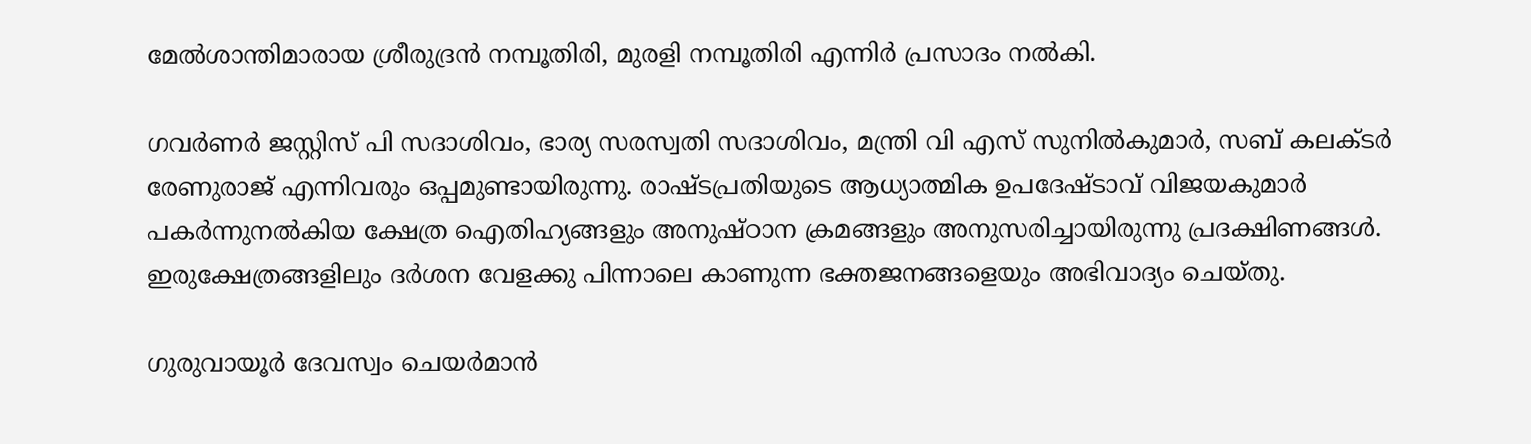മേല്‍ശാന്തിമാരായ ശ്രീരുദ്രന്‍ നമ്പൂതിരി, മുരളി നമ്പൂതിരി എന്നിര്‍ പ്രസാദം നല്‍കി.

ഗവര്‍ണര്‍ ജസ്റ്റിസ് പി സദാശിവം, ഭാര്യ സരസ്വതി സദാശിവം, മന്ത്രി വി എസ് സുനില്‍കുമാര്‍, സബ് കലക്ടര്‍ രേണുരാജ് എന്നിവരും ഒപ്പമുണ്ടായിരുന്നു. രാഷ്ടപ്രതിയുടെ ആധ്യാത്മിക ഉപദേഷ്ടാവ് വിജയകുമാര്‍ പകര്‍ന്നുനല്‍കിയ ക്ഷേത്ര ഐതിഹ്യങ്ങളും അനുഷ്ഠാന ക്രമങ്ങളും അനുസരിച്ചായിരുന്നു പ്രദക്ഷിണങ്ങള്‍. ഇരുക്ഷേത്രങ്ങളിലും ദര്‍ശന വേളക്കു പിന്നാലെ കാണുന്ന ഭക്തജനങ്ങളെയും അഭിവാദ്യം ചെയ്തു.

ഗുരുവായൂര്‍ ദേവസ്വം ചെയര്‍മാന്‍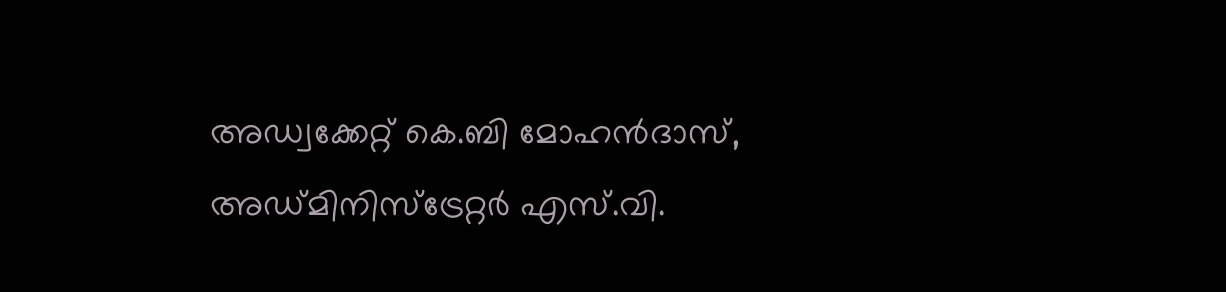അഡ്വക്കേറ്റ് കെ.ബി മോഹന്‍ദാസ്, അഡ്മിനിസ്‌ട്രേറ്റര്‍ എസ്.വി.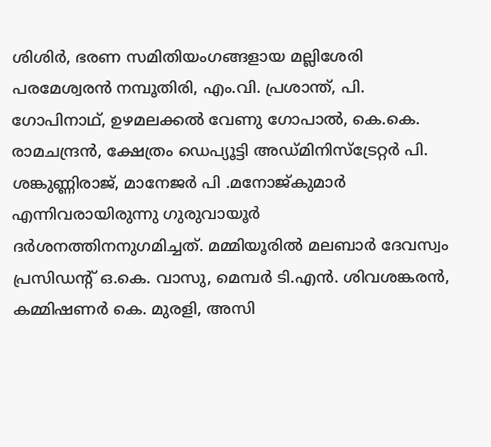ശിശിര്‍, ഭരണ സമിതിയംഗങ്ങളായ മല്ലിശേരി പരമേശ്വരന്‍ നമ്പൂതിരി, എം.വി. പ്രശാന്ത്, പി. ഗോപിനാഥ്, ഉഴമലക്കല്‍ വേണു ഗോപാല്‍, കെ.കെ. രാമചന്ദ്രന്‍, ക്ഷേത്രം ഡെപ്യൂട്ടി അഡ്മിനിസ്‌ട്രേറ്റര്‍ പി. ശങ്കുണ്ണിരാജ്, മാനേജര്‍ പി .മനോജ്കുമാര്‍ എന്നിവരായിരുന്നു ഗുരുവായൂര്‍ ദര്‍ശനത്തിനനുഗമിച്ചത്. മമ്മിയൂരില്‍ മലബാര്‍ ദേവസ്വം പ്രസിഡന്റ് ഒ.കെ. വാസു, മെമ്പര്‍ ടി.എന്‍. ശിവശങ്കരന്‍, കമ്മിഷണര്‍ കെ. മുരളി, അസി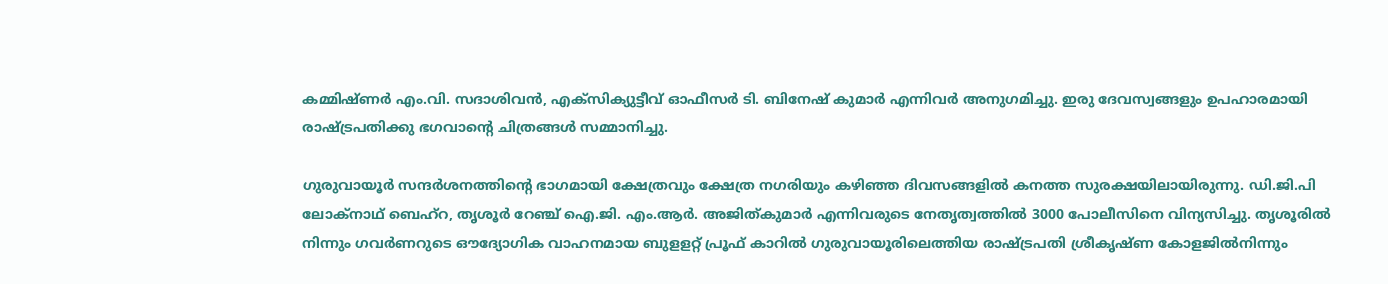കമ്മിഷ്ണര്‍ എം.വി. സദാശിവന്‍, എക്‌സിക്യുട്ടീവ് ഓഫീസര്‍ ടി. ബിനേഷ് കുമാര്‍ എന്നിവര്‍ അനുഗമിച്ചു. ഇരു ദേവസ്വങ്ങളും ഉപഹാരമായി രാഷ്ട്രപതിക്കു ഭഗവാന്റെ ചിത്രങ്ങള്‍ സമ്മാനിച്ചു.

ഗുരുവായൂര്‍ സന്ദര്‍ശനത്തിന്റെ ഭാഗമായി ക്ഷേത്രവും ക്ഷേത്ര നഗരിയും കഴിഞ്ഞ ദിവസങ്ങളില്‍ കനത്ത സുരക്ഷയിലായിരുന്നു. ഡി.ജി.പി ലോക്‌നാഥ് ബെഹ്‌റ, തൃശൂര്‍ റേഞ്ച് ഐ.ജി. എം.ആര്‍. അജിത്കുമാര്‍ എന്നിവരുടെ നേതൃത്വത്തില്‍ 3000 പോലീസിനെ വിന്യസിച്ചു. തൃശൂരില്‍ നിന്നും ഗവര്‍ണറുടെ ഔദ്യോഗിക വാഹനമായ ബുളളറ്റ് പ്രൂഫ് കാറില്‍ ഗുരുവായൂരിലെത്തിയ രാഷ്ട്രപതി ശ്രീകൃഷ്ണ കോളജില്‍നിന്നും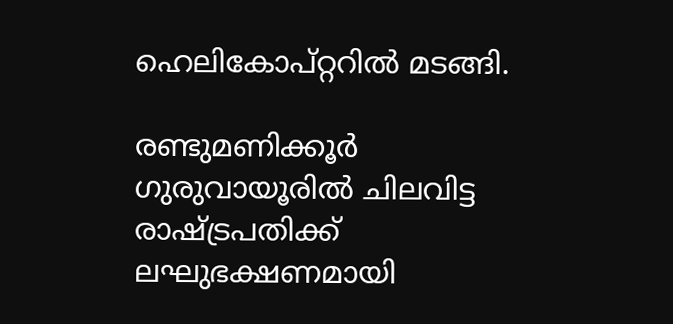ഹെലികോപ്റ്ററില്‍ മടങ്ങി.

രണ്ടുമണിക്കൂര്‍ ഗുരുവായൂരില്‍ ചിലവിട്ട രാഷ്ട്രപതിക്ക് ലഘുഭക്ഷണമായി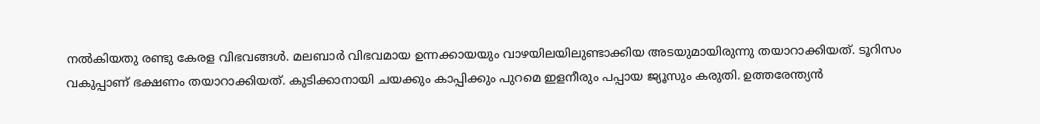നല്‍കിയതു രണ്ടു കേരള വിഭവങ്ങള്‍. മലബാര്‍ വിഭവമായ ഉന്നക്കായയും വാഴയിലയിലുണ്ടാക്കിയ അടയുമായിരുന്നു തയാറാക്കിയത്. ടൂറിസം വകുപ്പാണ് ഭക്ഷണം തയാറാക്കിയത്. കുടിക്കാനായി ചയക്കും കാപ്പിക്കും പുറമെ ഇളനീരും പപ്പായ ജ്യൂസും കരുതി. ഉത്തരേന്ത്യന്‍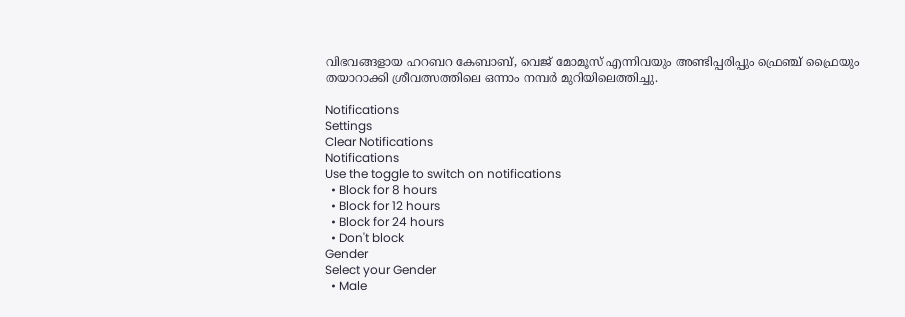വിഭവങ്ങളായ ഹറബറ കേബാബ്, വെജ് മോമൂസ് എന്നിവയും അണ്ടിപ്പരിപ്പും ഫ്രെഞ്ച് ഫ്രൈയും തയാറാക്കി ശ്രീവത്സത്തിലെ ഒന്നാം നമ്പര്‍ മുറിയിലെത്തിച്ചു.

Notifications
Settings
Clear Notifications
Notifications
Use the toggle to switch on notifications
  • Block for 8 hours
  • Block for 12 hours
  • Block for 24 hours
  • Don't block
Gender
Select your Gender
  • Male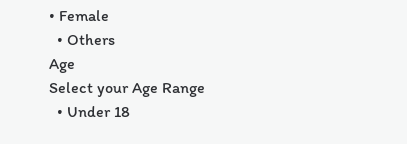• Female
  • Others
Age
Select your Age Range
  • Under 18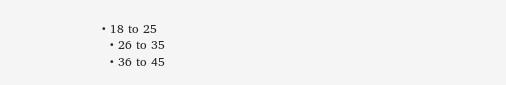• 18 to 25
  • 26 to 35
  • 36 to 45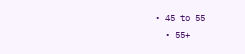• 45 to 55
  • 55+